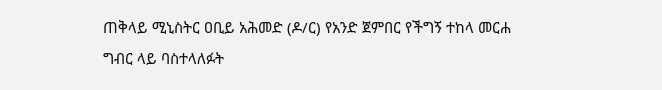ጠቅላይ ሚኒስትር ዐቢይ አሕመድ (ዶ/ር) የአንድ ጀምበር የችግኝ ተከላ መርሐ ግብር ላይ ባስተላለፉት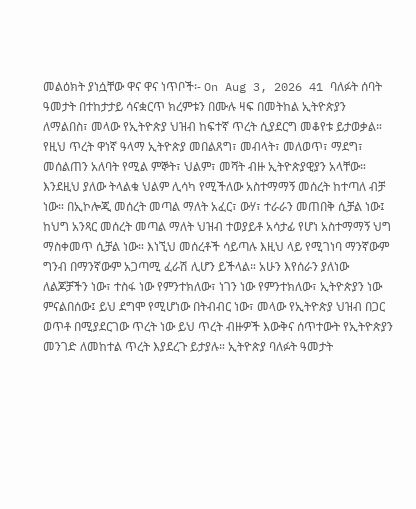መልዕክት ያነሷቸው ዋና ዋና ነጥቦች፡- On Aug 3, 2026 41 ባለፉት ሰባት ዓመታት በተከታታይ ሳናቋርጥ ክረምቱን በሙሉ ዛፍ በመትከል ኢትዮጵያን ለማልበስ፣ መላው የኢትዮጵያ ህዝብ ከፍተኛ ጥረት ሲያደርግ መቆየቱ ይታወቃል። የዚህ ጥረት ዋነኛ ዓላማ ኢትዮጵያ መበልጸግ፣ መብላት፣ መለወጥ፣ ማደግ፣ መሰልጠን አለባት የሚል ምኞት፣ ህልም፣ መሻት ብዙ ኢትዮጵያዊያን አላቸው። እንደዚህ ያለው ትላልቁ ህልም ሊሳካ የሚችለው አስተማማኝ መሰረት ከተጣለ ብቻ ነው። በኢኮሎጂ መሰረት መጣል ማለት አፈር፣ ውሃ፣ ተራራን መጠበቅ ሲቻል ነው፤ ከህግ አንጻር መሰረት መጣል ማለት ህዝብ ተወያይቶ አሳታፊ የሆነ አስተማማኝ ህግ ማስቀመጥ ሲቻል ነው። እነኚህ መሰረቶች ሳይጣሉ እዚህ ላይ የሚገነባ ማንኛውም ግንብ በማንኛውም አጋጣሚ ፈራሽ ሊሆን ይችላል። አሁን እየሰራን ያለነው ለልጆቻችን ነው፣ ተስፋ ነው የምንተክለው፣ ነገን ነው የምንተክለው፣ ኢትዮጵያን ነው ምናልበሰው፤ ይህ ደግሞ የሚሆነው በትብብር ነው፣ መላው የኢትዮጵያ ህዝብ በጋር ወጥቶ በሚያደርገው ጥረት ነው ይህ ጥረት ብዙዎች እውቅና ሰጥተውት የኢትዮጵያን መንገድ ለመከተል ጥረት እያደረጉ ይታያሉ። ኢትዮጵያ ባለፉት ዓመታት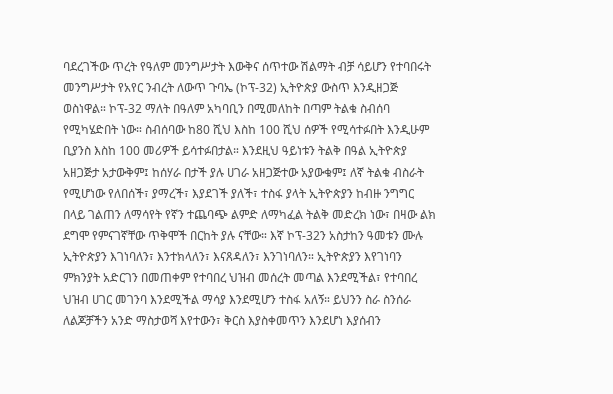ባደረገችው ጥረት የዓለም መንግሥታት እውቅና ሰጥተው ሽልማት ብቻ ሳይሆን የተባበሩት መንግሥታት የአየር ንብረት ለውጥ ጉባኤ (ኮፕ-32) ኢትዮጵያ ውስጥ እንዲዘጋጅ ወስነዋል። ኮፕ-32 ማለት በዓለም አካባቢን በሚመለከት በጣም ትልቁ ስብሰባ የሚካሄድበት ነው። ስብሰባው ከ80 ሺህ እስከ 100 ሺህ ሰዎች የሚሳተፉበት እንዲሁም ቢያንስ እስከ 100 መሪዎች ይሳተፉበታል። እንደዚህ ዓይነቱን ትልቅ በዓል ኢትዮጵያ አዘጋጅታ አታውቅም፤ ከሰሃራ በታች ያሉ ሀገራ አዘጋጅተው አያውቁም፤ ለኛ ትልቁ ብስራት የሚሆነው የለበሰች፣ ያማረች፣ እያደገች ያለች፣ ተስፋ ያላት ኢትዮጵያን ከብዙ ንግግር በላይ ገልጠን ለማሳየት የኛን ተጨባጭ ልምድ ለማካፈል ትልቅ መድረክ ነው፣ በዛው ልክ ደግሞ የምናገኛቸው ጥቅሞች በርከት ያሉ ናቸው። እኛ ኮፕ-32ን አስታከን ዓመቱን ሙሉ ኢትዮጵያን እገነባለን፣ እንተክላለን፣ እናጸዳለን፣ እንገነባለን። ኢትዮጵያን እየገነባን ምክንያት አድርገን በመጠቀም የተባበረ ህዝብ መሰረት መጣል እንደሚችል፣ የተባበረ ህዝብ ሀገር መገንባ እንደሚችል ማሳያ እንደሚሆን ተስፋ አለኝ። ይህንን ስራ ስንሰራ ለልጆቻችን አንድ ማስታወሻ እየተውን፣ ቅርስ እያስቀመጥን እንደሆነ እያሰብን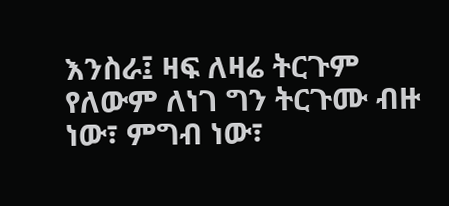እንስራ፤ ዛፍ ለዛሬ ትርጉም የለውም ለነገ ግን ትርጉሙ ብዙ ነው፣ ምግብ ነው፣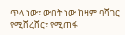ጥላ ነው፣ ውበት ነው ከዛም ባሻገር የሚሸረሸር፣ የሚጠፋ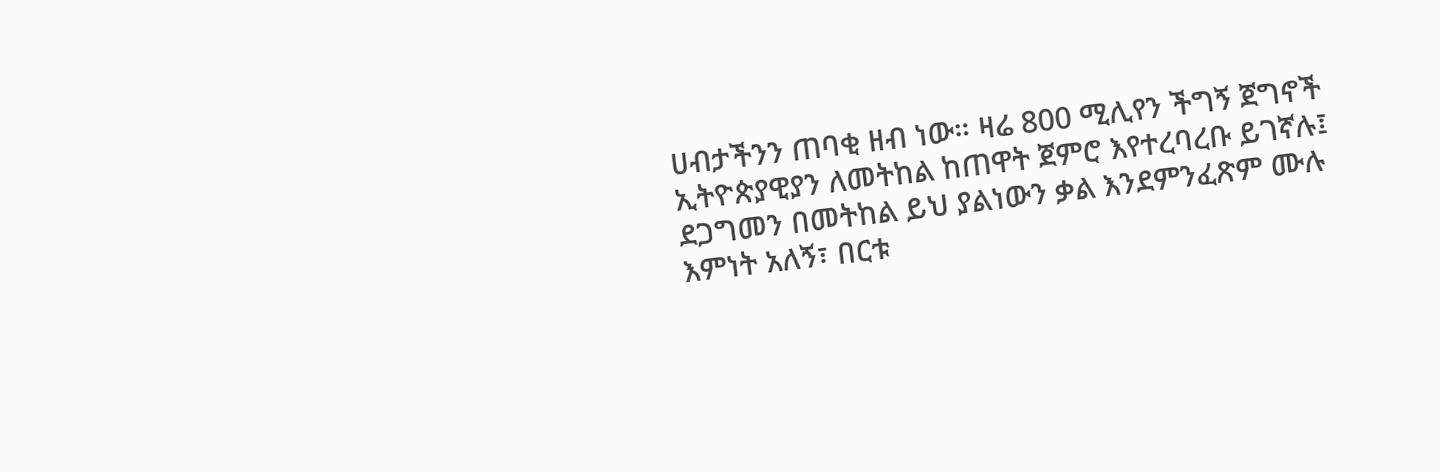ሀብታችንን ጠባቂ ዘብ ነው። ዛሬ 800 ሚሊየን ችግኝ ጀግኖች ኢትዮጵያዊያን ለመትከል ከጠዋት ጀምሮ እየተረባረቡ ይገኛሉ፤ ደጋግመን በመትከል ይህ ያልነውን ቃል እንደምንፈጽም ሙሉ እምነት አለኝ፣ በርቱ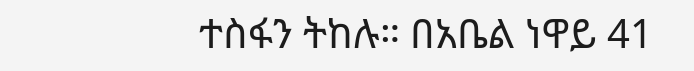ተስፋን ትከሉ። በአቤል ነዋይ 41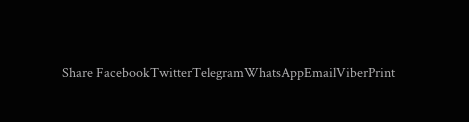Share FacebookTwitterTelegramWhatsAppEmailViberPrint